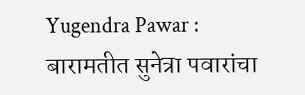Yugendra Pawar : बारामतीत सुनेत्रा पवारांचा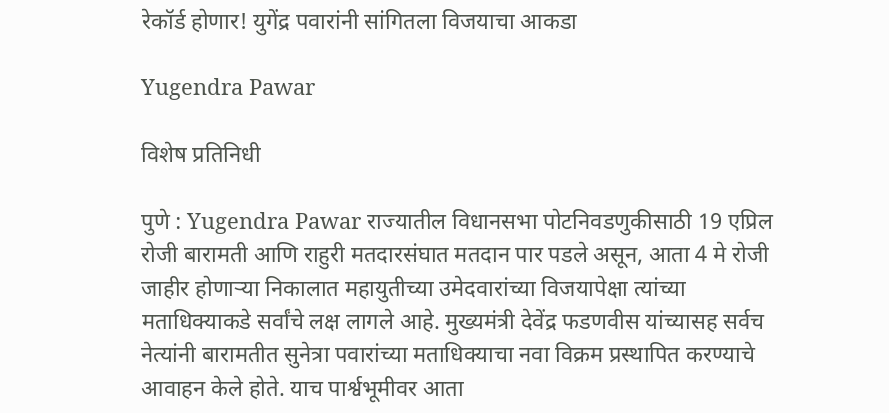रेकॉर्ड होणार! युगेंद्र पवारांनी सांगितला विजयाचा आकडा

Yugendra Pawar

विशेष प्रतिनिधी

पुणे : Yugendra Pawar राज्यातील विधानसभा पोटनिवडणुकीसाठी 19 एप्रिल रोजी बारामती आणि राहुरी मतदारसंघात मतदान पार पडले असून, आता 4 मे रोजी जाहीर होणाऱ्या निकालात महायुतीच्या उमेदवारांच्या विजयापेक्षा त्यांच्या मताधिक्याकडे सर्वांचे लक्ष लागले आहे. मुख्यमंत्री देवेंद्र फडणवीस यांच्यासह सर्वच नेत्यांनी बारामतीत सुनेत्रा पवारांच्या मताधिक्याचा नवा विक्रम प्रस्थापित करण्याचे आवाहन केले होते. याच पार्श्वभूमीवर आता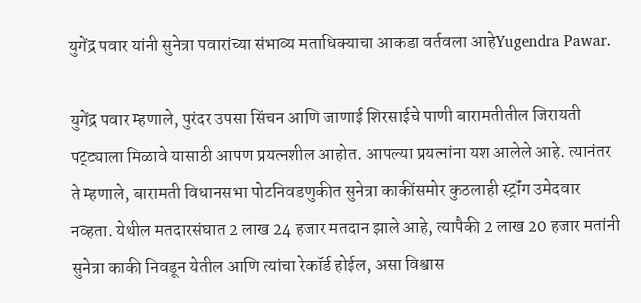युगेंद्र पवार यांनी सुनेत्रा पवारांच्या संभाव्य मताधिक्याचा आकडा वर्तवला आहेYugendra Pawar.

युगेंद्र पवार म्हणाले, पुरंदर उपसा सिंचन आणि जाणाई शिरसाईचे पाणी बारामतीतील जिरायती पट्ट्याला मिळावे यासाठी आपण प्रयत्नशील आहोत. आपल्या प्रयत्नांना यश आलेले आहे. त्यानंतर ते म्हणाले, बारामती विधानसभा पोटनिवडणुकीत सुनेत्रा काकींसमोर कुठलाही स्ट्रॉंग उमेदवार नव्हता. येथील मतदारसंघात 2 लाख 24 हजार मतदान झाले आहे, त्यापैकी 2 लाख 20 हजार मतांनी सुनेत्रा काकी निवडून येतील आणि त्यांचा रेकॉर्ड होईल, असा विश्वास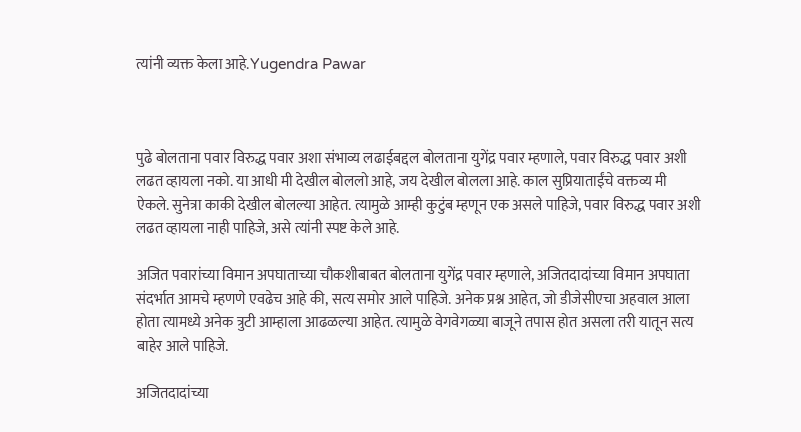त्यांनी व्यक्त केला आहे.Yugendra Pawar



पुढे बोलताना पवार विरुद्ध पवार अशा संभाव्य लढाईबद्दल बोलताना युगेंद्र पवार म्हणाले, पवार विरुद्ध पवार अशी लढत व्हायला नको. या आधी मी देखील बोललो आहे, जय देखील बोलला आहे. काल सुप्रियाताईंचे वक्तव्य मी ऐकले. सुनेत्रा काकी देखील बोलल्या आहेत. त्यामुळे आम्ही कुटुंब म्हणून एक असले पाहिजे, पवार विरुद्ध पवार अशी लढत व्हायला नाही पाहिजे, असे त्यांनी स्पष्ट केले आहे.

अजित पवारांच्या विमान अपघाताच्या चौकशीबाबत बोलताना युगेंद्र पवार म्हणाले, अजितदादांच्या विमान अपघाता संदर्भात आमचे म्हणणे एवढेच आहे की, सत्य समोर आले पाहिजे. अनेक प्रश्न आहेत, जो डीजेसीएचा अहवाल आला होता त्यामध्ये अनेक त्रुटी आम्हाला आढळल्या आहेत. त्यामुळे वेगवेगळ्या बाजूने तपास होत असला तरी यातून सत्य बाहेर आले पाहिजे.

अजितदादांच्या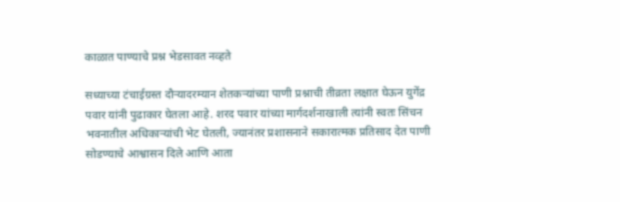काळात पाण्याचे प्रश्न भेडसावत नव्हते

सध्याच्या टंचाईग्रस्त दौऱ्यादरम्यान शेतकऱ्यांच्या पाणी प्रश्नाची तीव्रता लक्षात घेऊन युगेंद्र पवार यांनी पुढाकार घेतला आहे. शरद पवार यांच्या मार्गदर्शनाखाली त्यांनी स्वतः सिंचन भवनातील अधिकाऱ्यांची भेट घेतली, ज्यानंतर प्रशासनाने सकारात्मक प्रतिसाद देत पाणी सोडण्याचे आश्वासन दिले आणि आता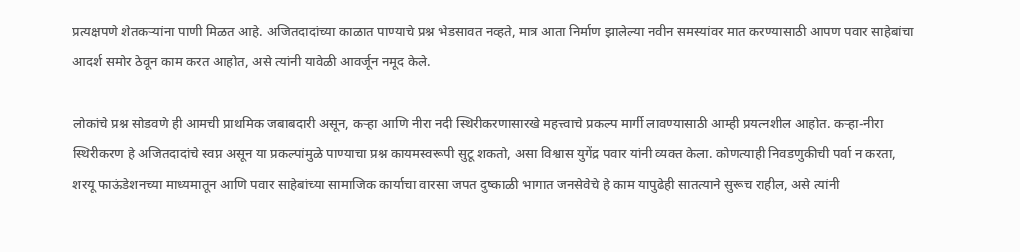प्रत्यक्षपणे शेतकऱ्यांना पाणी मिळत आहे. अजितदादांच्या काळात पाण्याचे प्रश्न भेडसावत नव्हते, मात्र आता निर्माण झालेल्या नवीन समस्यांवर मात करण्यासाठी आपण पवार साहेबांचा आदर्श समोर ठेवून काम करत आहोत, असे त्यांनी यावेळी आवर्जून नमूद केले.

लोकांचे प्रश्न सोडवणे ही आमची प्राथमिक जबाबदारी असून, कऱ्हा आणि नीरा नदी स्थिरीकरणासारखे महत्त्वाचे प्रकल्प मार्गी लावण्यासाठी आम्ही प्रयत्नशील आहोत. कऱ्हा-नीरा स्थिरीकरण हे अजितदादांचे स्वप्न असून या प्रकल्पांमुळे पाण्याचा प्रश्न कायमस्वरूपी सुटू शकतो, असा विश्वास युगेंद्र पवार यांनी व्यक्त केला. कोणत्याही निवडणुकीची पर्वा न करता, शरयू फाऊंडेशनच्या माध्यमातून आणि पवार साहेबांच्या सामाजिक कार्याचा वारसा जपत दुष्काळी भागात जनसेवेचे हे काम यापुढेही सातत्याने सुरूच राहील, असे त्यांनी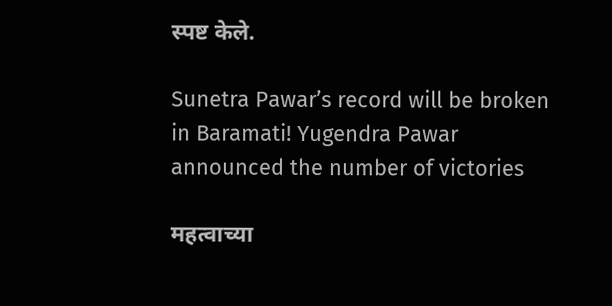स्पष्ट केले.

Sunetra Pawar’s record will be broken in Baramati! Yugendra Pawar announced the number of victories

महत्वाच्या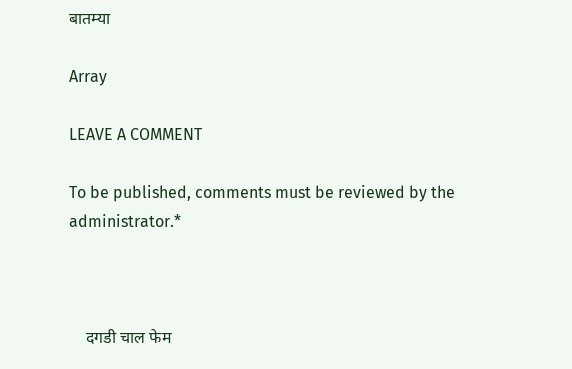बातम्या

Array

LEAVE A COMMENT

To be published, comments must be reviewed by the administrator.*



    दगडी चाल फेम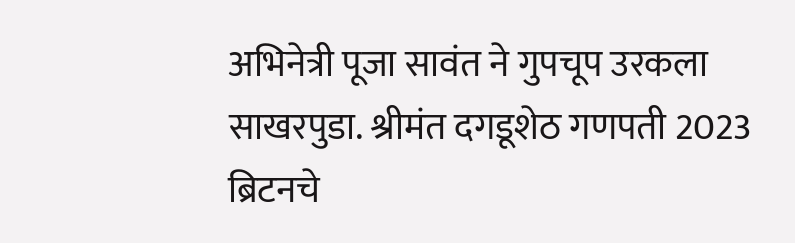अभिनेत्री पूजा सावंत ने गुपचूप उरकला साखरपुडा. श्रीमंत दगडूशेठ गणपती 2023 ब्रिटनचे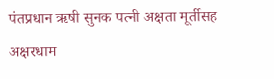पंतप्रधान ऋषी सुनक पत्नी अक्षता मूर्तीसह अक्षरधाम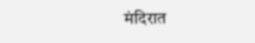मंदिरात